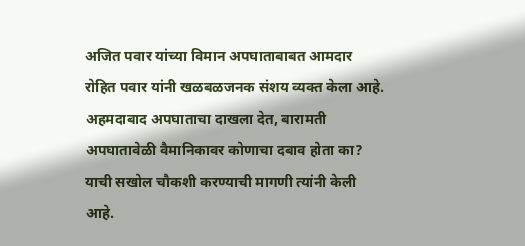अजित पवार यांच्या विमान अपघाताबाबत आमदार रोहित पवार यांनी खळबळजनक संशय व्यक्त केला आहे. अहमदाबाद अपघाताचा दाखला देत, बारामती अपघातावेळी वैमानिकावर कोणाचा दबाव होता का? याची सखोल चौकशी करण्याची मागणी त्यांनी केली आहे.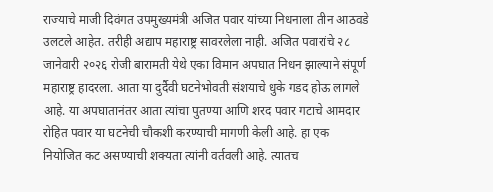राज्याचे माजी दिवंगत उपमुख्यमंत्री अजित पवार यांच्या निधनाला तीन आठवडे उलटले आहेत. तरीही अद्याप महाराष्ट्र सावरलेला नाही. अजित पवारांचे २८ जानेवारी २०२६ रोजी बारामती येथे एका विमान अपघात निधन झाल्याने संपूर्ण महाराष्ट्र हादरला. आता या दुर्दैवी घटनेभोवती संशयाचे धुके गडद होऊ लागले आहे. या अपघातानंतर आता त्यांचा पुतण्या आणि शरद पवार गटाचे आमदार रोहित पवार या घटनेची चौकशी करण्याची मागणी केली आहे. हा एक नियोजित कट असण्याची शक्यता त्यांनी वर्तवली आहे. त्यातच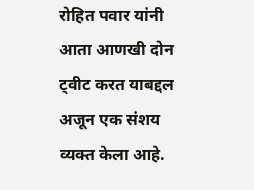रोहित पवार यांनी आता आणखी दोन ट्वीट करत याबद्दल अजून एक संशय व्यक्त केला आहे.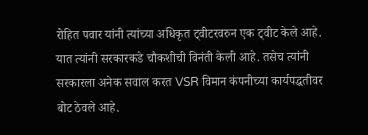रोहित पवार यांनी त्यांच्या अधिकृत ट्वीटरवरुन एक ट्वीट केले आहे. यात त्यांनी सरकारकडे चौकशीची विनंती केली आहे. तसेच त्यांनी सरकारला अनेक सवाल करत VSR विमान कंपनीच्या कार्यपद्धतीवर बोट ठेवले आहे.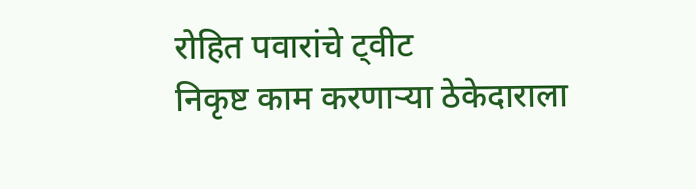रोहित पवारांचे ट्वीट
निकृष्ट काम करणाऱ्या ठेकेदाराला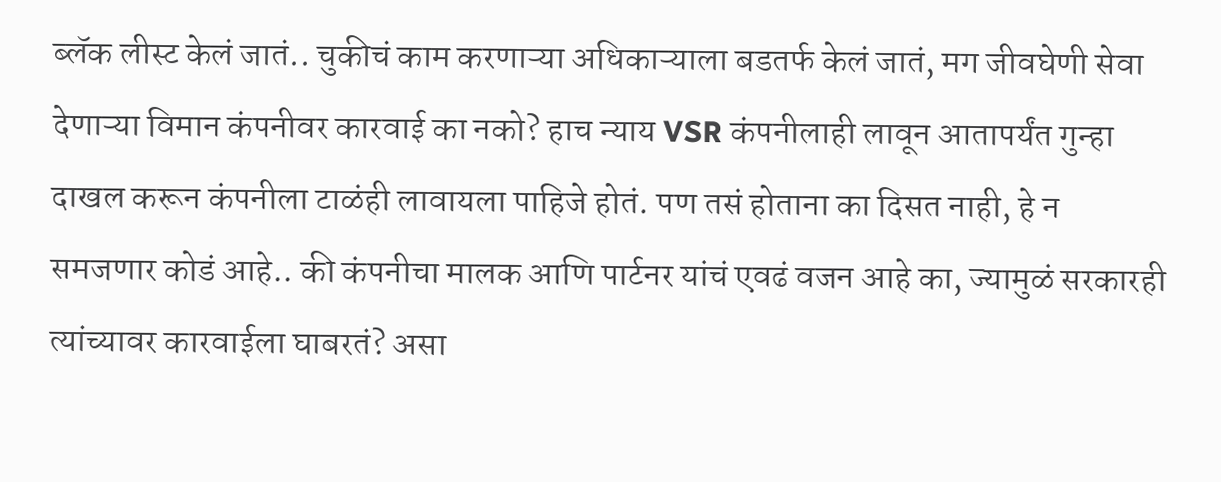ब्लॅक लीस्ट केलं जातं.. चुकीचं काम करणाऱ्या अधिकाऱ्याला बडतर्फ केलं जातं, मग जीवघेणी सेवा देणाऱ्या विमान कंपनीवर कारवाई का नको? हाच न्याय VSR कंपनीलाही लावून आतापर्यंत गुन्हा दाखल करून कंपनीला टाळंही लावायला पाहिजे होतं. पण तसं होताना का दिसत नाही, हे न समजणार कोडं आहे.. की कंपनीचा मालक आणि पार्टनर यांचं एवढं वजन आहे का, ज्यामुळं सरकारही त्यांच्यावर कारवाईला घाबरतं? असा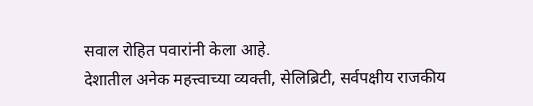सवाल रोहित पवारांनी केला आहे.
देशातील अनेक महत्त्वाच्या व्यक्ती, सेलिब्रिटी, सर्वपक्षीय राजकीय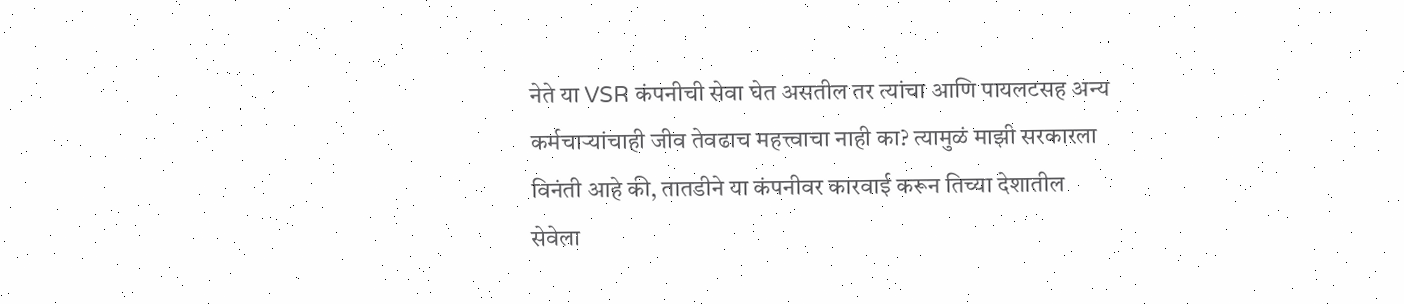नेते या VSR कंपनीची सेवा घेत असतील तर त्यांचा आणि पायलटसह अन्य कर्मचाऱ्यांचाही जीव तेवढाच महत्त्वाचा नाही का? त्यामुळं माझी सरकारला विनंती आहे की, तातडीने या कंपनीवर कारवाई करून तिच्या देशातील सेवेला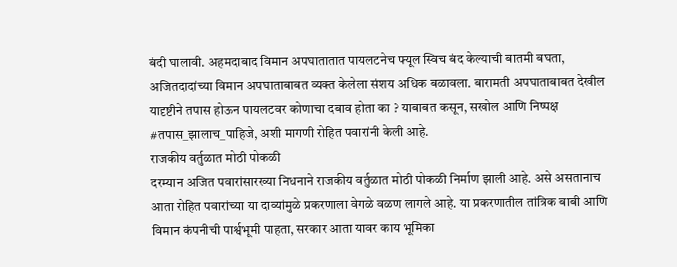बंदी घालावी. अहमदाबाद विमान अपघातातात पायलटनेच फ्यूल स्विच बंद केल्याची बातमी बघता, अजितदादांच्या विमान अपघाताबाबत व्यक्त केलेला संशय अधिक बळावला. बारामती अपघाताबाबत देखील यादृष्टीने तपास होऊन पायलटवर कोणाचा दबाव होता का ? याबाबत कसून, सखोल आणि निष्पक्ष #तपास_झालाच_पाहिजे, अशी मागणी रोहित पवारांनी केली आहे.
राजकीय वर्तुळात मोठी पोकळी
दरम्यान अजित पवारांसारख्या निधनाने राजकीय वर्तुळात मोठी पोकळी निर्माण झाली आहे. असे असतानाच आता रोहित पवारांच्या या दाव्यांमुळे प्रकरणाला वेगळे वळण लागले आहे. या प्रकरणातील तांत्रिक बाबी आणि विमान कंपनीची पार्श्वभूमी पाहता, सरकार आता यावर काय भूमिका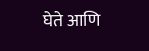घेते आणि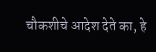चौकशीचे आदेश देते का, हे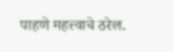पाहणे महत्त्वाचे ठरेल.